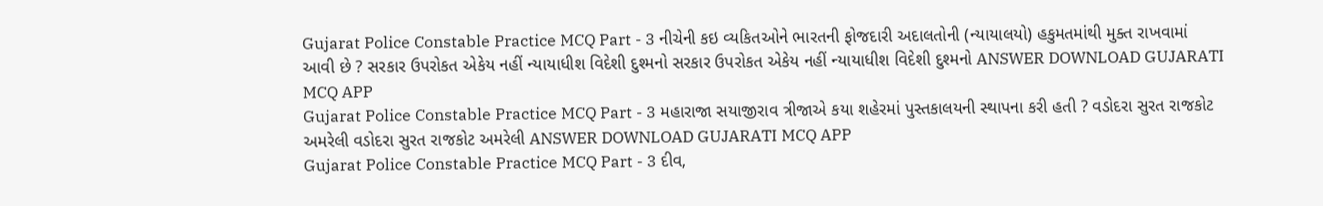Gujarat Police Constable Practice MCQ Part - 3 નીચેની કઇ વ્યકિતઓને ભારતની ફોજદારી અદાલતોની (ન્યાયાલયો) હકુમતમાંથી મુક્ત રાખવામાં આવી છે ? સરકાર ઉપરોકત એકેય નહીં ન્યાયાધીશ વિદેશી દુશ્મનો સરકાર ઉપરોકત એકેય નહીં ન્યાયાધીશ વિદેશી દુશ્મનો ANSWER DOWNLOAD GUJARATI MCQ APP
Gujarat Police Constable Practice MCQ Part - 3 મહારાજા સયાજીરાવ ત્રીજાએ કયા શહેરમાં પુસ્તકાલયની સ્થાપના કરી હતી ? વડોદરા સુરત રાજકોટ અમરેલી વડોદરા સુરત રાજકોટ અમરેલી ANSWER DOWNLOAD GUJARATI MCQ APP
Gujarat Police Constable Practice MCQ Part - 3 દીવ,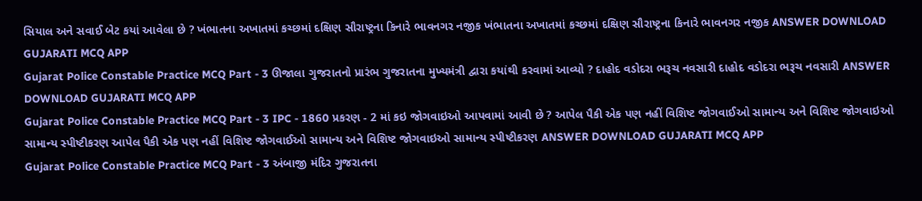સિયાલ અને સવાઈ બેટ કયાં આવેલા છે ? ખંભાતના અખાતમાં કચ્છમાં દક્ષિણ સૌરાષ્ટ્રના કિનારે ભાવનગર નજીક ખંભાતના અખાતમાં કચ્છમાં દક્ષિણ સૌરાષ્ટ્રના કિનારે ભાવનગર નજીક ANSWER DOWNLOAD GUJARATI MCQ APP
Gujarat Police Constable Practice MCQ Part - 3 ઊજાલા ગુજરાતનો પ્રારંભ ગુજરાતના મુખ્યમંત્રી દ્વારા કયાંથી કરવામાં આવ્યો ? દાહોદ વડોદરા ભરૂચ નવસારી દાહોદ વડોદરા ભરૂચ નવસારી ANSWER DOWNLOAD GUJARATI MCQ APP
Gujarat Police Constable Practice MCQ Part - 3 IPC - 1860 પ્રકરણ - 2 માં કઇ જોગવાઇઓ આપવામાં આવી છે ? આપેલ પૈકી એક પણ નહીં વિશિષ્ટ જોગવાઈઓ સામાન્ય અને વિશિષ્ટ જોગવાઇઓ સામાન્ય સ્પીષ્ટીકરણ આપેલ પૈકી એક પણ નહીં વિશિષ્ટ જોગવાઈઓ સામાન્ય અને વિશિષ્ટ જોગવાઇઓ સામાન્ય સ્પીષ્ટીકરણ ANSWER DOWNLOAD GUJARATI MCQ APP
Gujarat Police Constable Practice MCQ Part - 3 અંબાજી મંદિર ગુજરાતના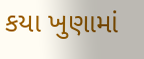કયા ખુણામાં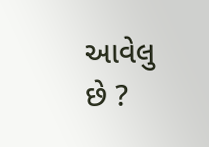આવેલુ છે ?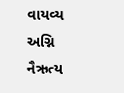વાયવ્ય અગ્નિ નૈઋત્ય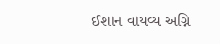ઈશાન વાયવ્ય અગ્નિ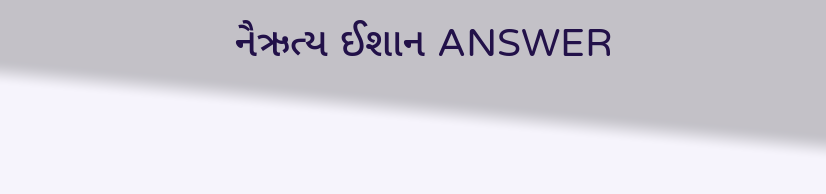નૈઋત્ય ઈશાન ANSWER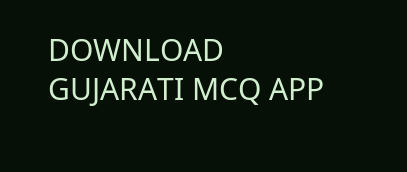DOWNLOAD GUJARATI MCQ APP